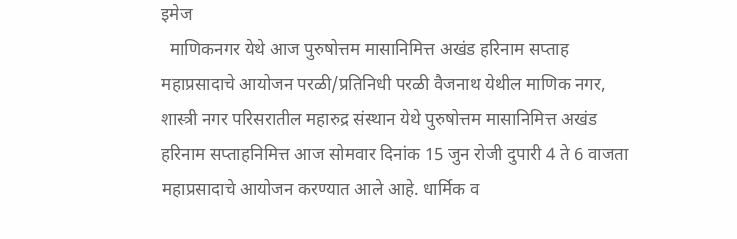इमेज
  माणिकनगर येथे आज पुरुषोत्तम मासानिमित्त अखंड हरिनाम सप्ताह महाप्रसादाचे आयोजन परळी/प्रतिनिधी परळी वैजनाथ येथील माणिक नगर, शास्त्री नगर परिसरातील महारुद्र संस्थान येथे पुरुषोत्तम मासानिमित्त अखंड हरिनाम सप्ताहनिमित्त आज सोमवार दिनांक 15 जुन रोजी दुपारी 4 ते 6 वाजता महाप्रसादाचे आयोजन करण्यात आले आहे. धार्मिक व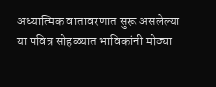अध्यात्मिक वातावरणात सुरू असलेल्या या पवित्र सोहळ्यात भाविकांनी मोठ्या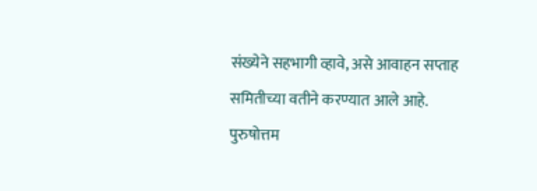संख्येने सहभागी व्हावे, असे आवाहन सप्ताह समितीच्या वतीने करण्यात आले आहे. पुरुषोत्तम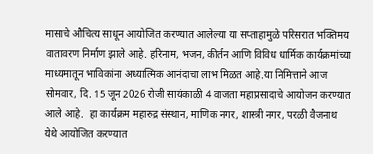मासाचे औचित्य साधून आयोजित करण्यात आलेल्या या सप्ताहामुळे परिसरात भक्तिमय वातावरण निर्माण झाले आहे. हरिनाम, भजन, कीर्तन आणि विविध धार्मिक कार्यक्रमांच्या माध्यमातून भाविकांना अध्यात्मिक आनंदाचा लाभ मिळत आहे.या निमित्ताने आज सोमवार, दि. 15 जून 2026 रोजी सायंकाळी 4 वाजता महाप्रसादाचे आयोजन करण्यात आले आहे.  हा कार्यक्रम महारुद्र संस्थान, माणिक नगर, शास्त्री नगर, परळी वैजनाथ येथे आयोजित करण्यात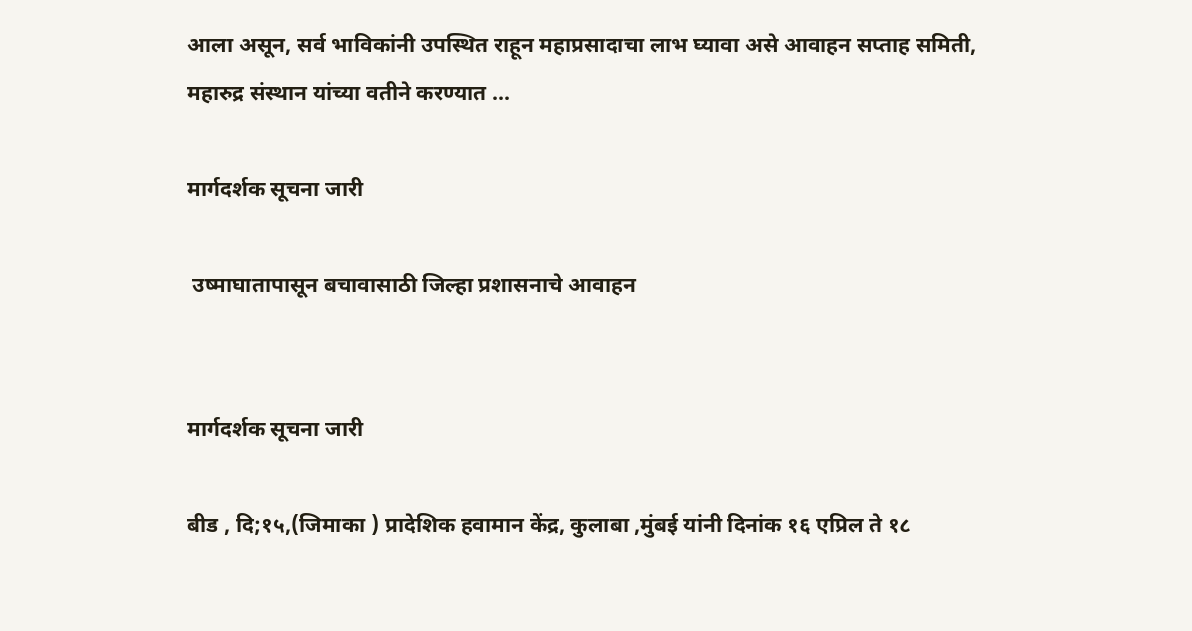आला असून, सर्व भाविकांनी उपस्थित राहून महाप्रसादाचा लाभ घ्यावा असे आवाहन सप्ताह समिती, महारुद्र संस्थान यांच्या वतीने करण्यात ...

मार्गदर्शक सूचना जारी

 उष्माघातापासून बचावासाठी जिल्हा प्रशासनाचे आवाहन


मार्गदर्शक सूचना जारी

बीड , दि;१५,(जिमाका ) प्रादेशिक हवामान केंद्र, कुलाबा ,मुंबई यांनी दिनांक १६ एप्रिल ते १८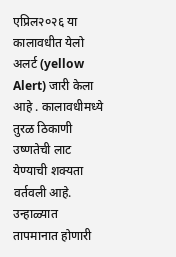एप्रिल२०२६ या कालावधीत येलो अलर्ट (yellow Alert) जारी केला आहे . कालावधीमध्ये तुरळ ठिकाणी उष्णतेची लाट येण्याची शक्यता वर्तवली आहे.  उन्हाळ्यात तापमानात होणारी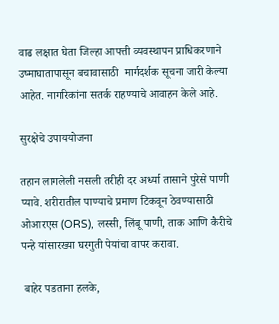वाढ लक्षात घेता जिल्हा आपत्ती व्यवस्थापन प्राधिकरणाने उष्माघातापासून बचावासाठी  मार्गदर्शक सूचना जारी केल्या आहेत. नागरिकांना सतर्क राहण्याचे आवाहन केले आहे.

सुरक्षेचे उपाययोजना

तहान लागलेली नसली तरीही दर अर्ध्या तासाने पुरेसे पाणी प्यावे. शरीरातील पाण्याचे प्रमाण टिकवून ठेवण्यासाठी ओआरएस (ORS), लस्सी, लिंबू पाणी, ताक आणि कैरीचे पन्हे यांसारख्या घरगुती पेयांचा वापर करावा.

 बाहेर पडताना हलके,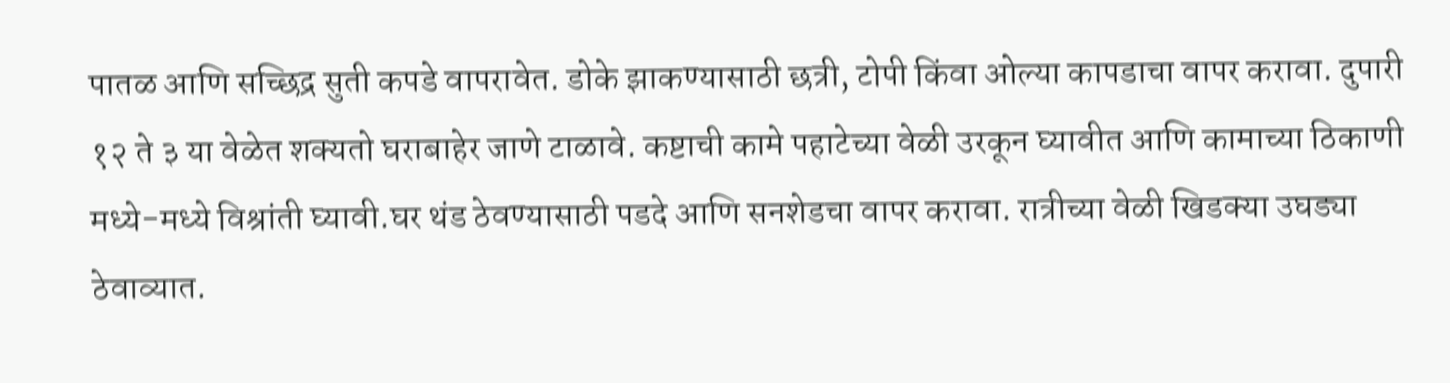पातळ आणि सच्छिद्र सुती कपडे वापरावेत. डोके झाकण्यासाठी छत्री, टोपी किंवा ओल्या कापडाचा वापर करावा. दुपारी १२ ते ३ या वेळेत शक्यतो घराबाहेर जाणे टाळावे. कष्टाची कामे पहाटेच्या वेळी उरकून घ्यावीत आणि कामाच्या ठिकाणी मध्ये-मध्ये विश्रांती घ्यावी.घर थंड ठेवण्यासाठी पडदे आणि सनशेडचा वापर करावा. रात्रीच्या वेळी खिडक्या उघड्या ठेवाव्यात.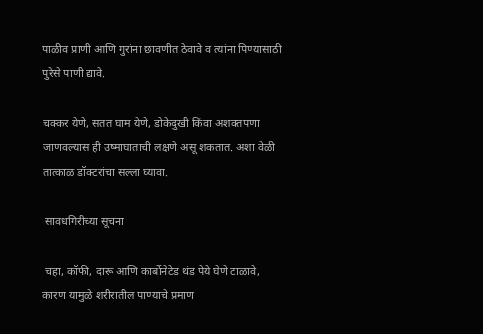पाळीव प्राणी आणि गुरांना छावणीत ठेवावे व त्यांना पिण्यासाठी पुरेसे पाणी द्यावे.

चक्कर येणे, सतत घाम येणे, डोकेदुखी किंवा अशक्तपणा जाणवल्यास ही उष्माघाताची लक्षणे असू शकतात. अशा वेळी तात्काळ डॉक्टरांचा सल्ला घ्यावा.

 सावधगिरीच्या सूचना

 चहा, कॉफी, दारू आणि कार्बोनेटेड थंड पेये घेणे टाळावे, कारण यामुळे शरीरातील पाण्याचे प्रमाण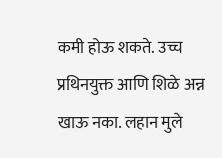कमी होऊ शकते. उच्च प्रथिनयुक्त आणि शिळे अन्न खाऊ नका. लहान मुले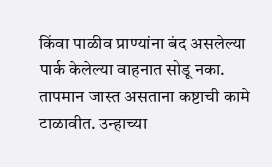किंवा पाळीव प्राण्यांना बंद असलेल्या पार्क केलेल्या वाहनात सोडू नका. तापमान जास्त असताना कष्टाची कामे टाळावीत. उन्हाच्या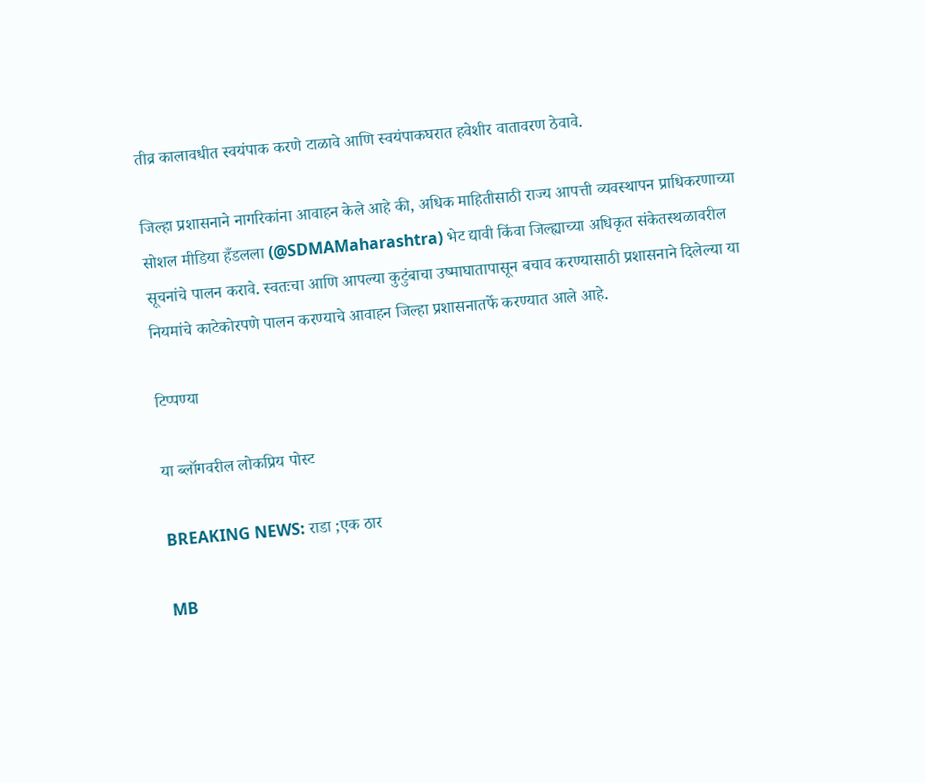तीव्र कालावधीत स्वयंपाक करणे टाळावे आणि स्वयंपाकघरात हवेशीर वातावरण ठेवावे.

जिल्हा प्रशासनाने नागरिकांना आवाहन केले आहे की, अधिक माहितीसाठी राज्य आपत्ती व्यवस्थापन प्राधिकरणाच्या सोशल मीडिया हँडलला (@SDMAMaharashtra) भेट द्यावी किंवा जिल्ह्याच्या अधिकृत संकेतस्थळावरील सूचनांचे पालन करावे. स्वतःचा आणि आपल्या कुटुंबाचा उष्माघातापासून बचाव करण्यासाठी प्रशासनाने दिलेल्या या नियमांचे काटेकोरपणे पालन करण्याचे आवाहन जिल्हा प्रशासनातर्फे करण्यात आले आहे.

टिप्पण्या

या ब्लॉगवरील लोकप्रिय पोस्ट

BREAKING NEWS: राडा ;एक ठार

MB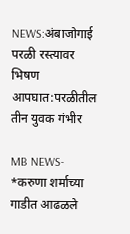NEWS:अंबाजोगाई परळी रस्त्यावर भिषण आपघात:परळीतील तीन युवक गंभीर

MB NEWS- *करुणा शर्माच्या गाडीत आढळले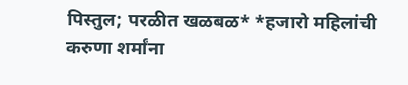पिस्तुल; परळीत खळबळ* *हजारो महिलांची करुणा शर्मांना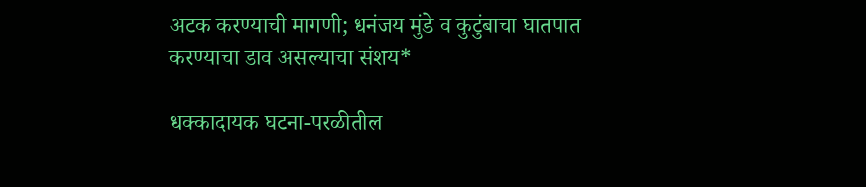अटक करण्याची मागणी; धनंजय मुंडे व कुटुंबाचा घातपात करण्याचा डाव असल्याचा संशय*

धक्कादायक घटना-परळीतील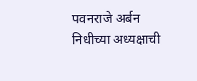पवनराजे अर्बन निधीच्या अध्यक्षाची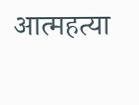आत्महत्या